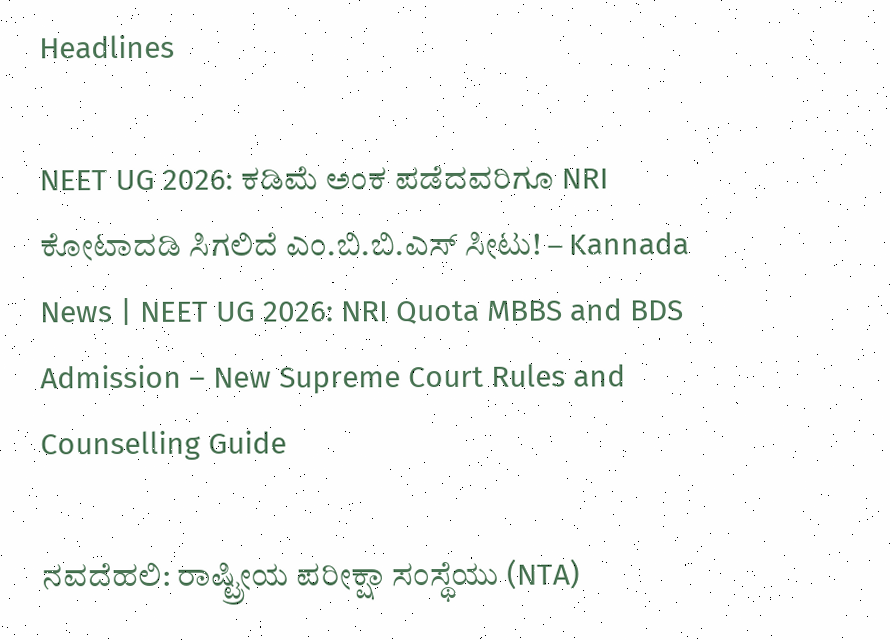Headlines

NEET UG 2026: ಕಡಿಮೆ ಅಂಕ ಪಡೆದವರಿಗೂ NRI ಕೋಟಾದಡಿ ಸಿಗಲಿದೆ ಎಂ.ಬಿ.ಬಿ.ಎಸ್ ಸೀಟು! – Kannada News | NEET UG 2026: NRI Quota MBBS and BDS Admission – New Supreme Court Rules and Counselling Guide

ನವದೆಹಲಿ: ರಾಷ್ಟ್ರೀಯ ಪರೀಕ್ಷಾ ಸಂಸ್ಥೆಯು (NTA)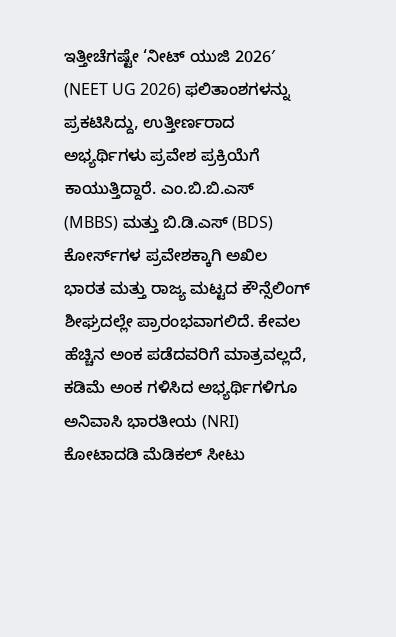ಇತ್ತೀಚೆಗಷ್ಟೇ ‘ನೀಟ್ ಯುಜಿ 2026′ (NEET UG 2026) ಫಲಿತಾಂಶಗಳನ್ನು ಪ್ರಕಟಿಸಿದ್ದು, ಉತ್ತೀರ್ಣರಾದ ಅಭ್ಯರ್ಥಿಗಳು ಪ್ರವೇಶ ಪ್ರಕ್ರಿಯೆಗೆ ಕಾಯುತ್ತಿದ್ದಾರೆ. ಎಂ.ಬಿ.ಬಿ.ಎಸ್ (MBBS) ಮತ್ತು ಬಿ.ಡಿ.ಎಸ್ (BDS) ಕೋರ್ಸ್‌ಗಳ ಪ್ರವೇಶಕ್ಕಾಗಿ ಅಖಿಲ ಭಾರತ ಮತ್ತು ರಾಜ್ಯ ಮಟ್ಟದ ಕೌನ್ಸೆಲಿಂಗ್ ಶೀಘ್ರದಲ್ಲೇ ಪ್ರಾರಂಭವಾಗಲಿದೆ. ಕೇವಲ ಹೆಚ್ಚಿನ ಅಂಕ ಪಡೆದವರಿಗೆ ಮಾತ್ರವಲ್ಲದೆ, ಕಡಿಮೆ ಅಂಕ ಗಳಿಸಿದ ಅಭ್ಯರ್ಥಿಗಳಿಗೂ ಅನಿವಾಸಿ ಭಾರತೀಯ (NRI) ಕೋಟಾದಡಿ ಮೆಡಿಕಲ್ ಸೀಟು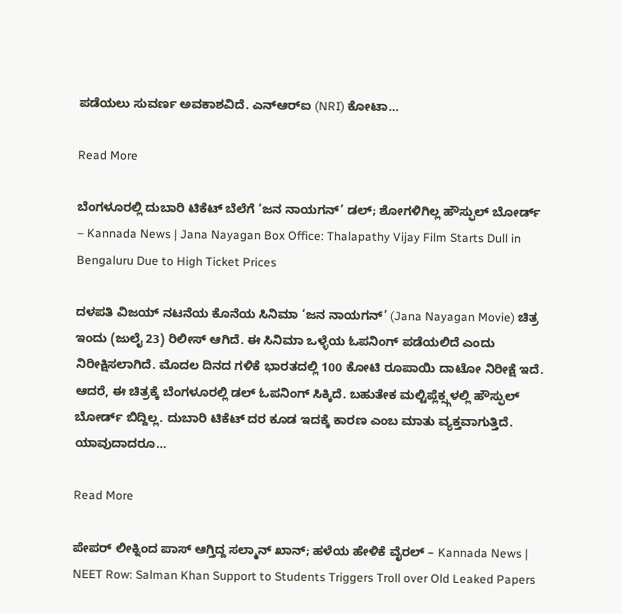ಪಡೆಯಲು ಸುವರ್ಣ ಅವಕಾಶವಿದೆ. ಎನ್‍ಆರ್‌ಐ (NRI) ಕೋಟಾ…

Read More

ಬೆಂಗಳೂರಲ್ಲಿ ದುಬಾರಿ ಟಿಕೆಟ್ ಬೆಲೆಗೆ ‘ಜನ ನಾಯಗನ್’ ಡಲ್; ಶೋಗಳಿಗಿಲ್ಲ ಹೌಸ್ಫುಲ್ ಬೋರ್ಡ್ – Kannada News | Jana Nayagan Box Office: Thalapathy Vijay Film Starts Dull in Bengaluru Due to High Ticket Prices

ದಳಪತಿ ವಿಜಯ್ ನಟನೆಯ ಕೊನೆಯ ಸಿನಿಮಾ ‘ಜನ ನಾಯಗನ್’ (Jana Nayagan Movie) ಚಿತ್ರ ಇಂದು (ಜುಲೈ 23) ರಿಲೀಸ್ ಆಗಿದೆ. ಈ ಸಿನಿಮಾ ಒಳ್ಳೆಯ ಓಪನಿಂಗ್ ಪಡೆಯಲಿದೆ ಎಂದು ನಿರೀಕ್ಷಿಸಲಾಗಿದೆ. ಮೊದಲ ದಿನದ ಗಳಿಕೆ ಭಾರತದಲ್ಲಿ 100 ಕೋಟಿ ರೂಪಾಯಿ ದಾಟೋ ನಿರೀಕ್ಷೆ ಇದೆ. ಆದರೆ, ಈ ಚಿತ್ರಕ್ಕೆ ಬೆಂಗಳೂರಲ್ಲಿ ಡಲ್ ಓಪನಿಂಗ್ ಸಿಕ್ಕಿದೆ. ಬಹುತೇಕ ಮಲ್ಟಿಪ್ಲೆಕ್ಸ್ಗಳಲ್ಲಿ ಹೌಸ್ಫುಲ್ ಬೋರ್ಡ್ ಬಿದ್ದಿಲ್ಲ. ದುಬಾರಿ ಟಿಕೆಟ್ ದರ ಕೂಡ ಇದಕ್ಕೆ ಕಾರಣ ಎಂಬ ಮಾತು ವ್ಯಕ್ತವಾಗುತ್ತಿದೆ. ಯಾವುದಾದರೂ…

Read More

ಪೇಪರ್ ಲೀಕ್ನಿಂದ ಪಾಸ್ ಆಗ್ತಿದ್ದ ಸಲ್ಮಾನ್ ಖಾನ್; ಹಳೆಯ ಹೇಳಿಕೆ ವೈರಲ್ – Kannada News | NEET Row: Salman Khan Support to Students Triggers Troll over Old Leaked Papers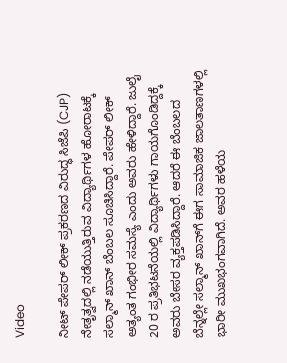Video

ನೀಟ್ ಪೇಪರ್ ಲೀಕ್ ಪ್ರಕರಣದ ವಿರುದ್ಧ ಸಿಜೆಪಿ (CJP) ನೇತೃತ್ವದಲ್ಲಿ ನಡೆಯುತ್ತಿರುವ ವಿದ್ಯಾರ್ಥಿಗಳ ಹೋರಾಟಕ್ಕೆ ಸಲ್ಮಾನ್ ಖಾನ್ ಬೆಂಬಲ ಸೂಚಿಸಿದ್ದಾರೆ. ಪೇಪರ್ ಲೀಕ್ ಅತ್ಯಂತ ಗಂಭೀರ ಸಮಸ್ಯೆ ಎಂದು ಅವರು ಹೇಳಿದ್ದಾರೆ. ಜುಲೈ 20 ರ ಪ್ರತಿಭಟನೆಯಲ್ಲಿ ವಿದ್ಯಾರ್ಥಿಗಳು ಗಾಯಗೊಂಡಿದ್ದಕ್ಕೆ ಅವರು ಬೇಸರ ವ್ಯಕ್ತಪಡಿಸಿದ್ದಾರೆ. ಆದರೆ ಈ ಬೆಂಬಲದ ಬೆನ್ನಲ್ಲೇ ಸಲ್ಮಾನ್ ಖಾನ್‌ಗೆ ಈಗ ಸಾಮಾಜಿಕ ಜಾಲತಾಣಗಳಲ್ಲಿ ಭಾರೀ ಮುಖಭಂಗವಾಗಿದೆ. ಅವರ ಹಳೆಯ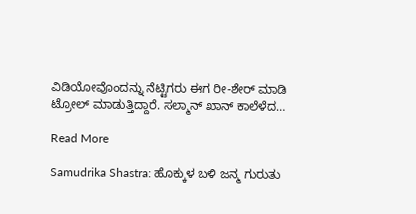ವಿಡಿಯೋವೊಂದನ್ನು ನೆಟ್ಟಿಗರು ಈಗ ರೀ-ಶೇರ್ ಮಾಡಿ ಟ್ರೋಲ್ ಮಾಡುತ್ತಿದ್ದಾರೆ. ಸಲ್ಮಾನ್ ಖಾನ್ ಕಾಲೆಳೆದ…

Read More

Samudrika Shastra: ಹೊಕ್ಕುಳ ಬಳಿ ಜನ್ಮ ಗುರುತು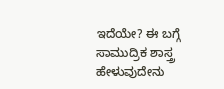ಇದೆಯೇ? ಈ ಬಗ್ಗೆ ಸಾಮುದ್ರಿಕ ಶಾಸ್ತ್ರ ಹೇಳುವುದೇನು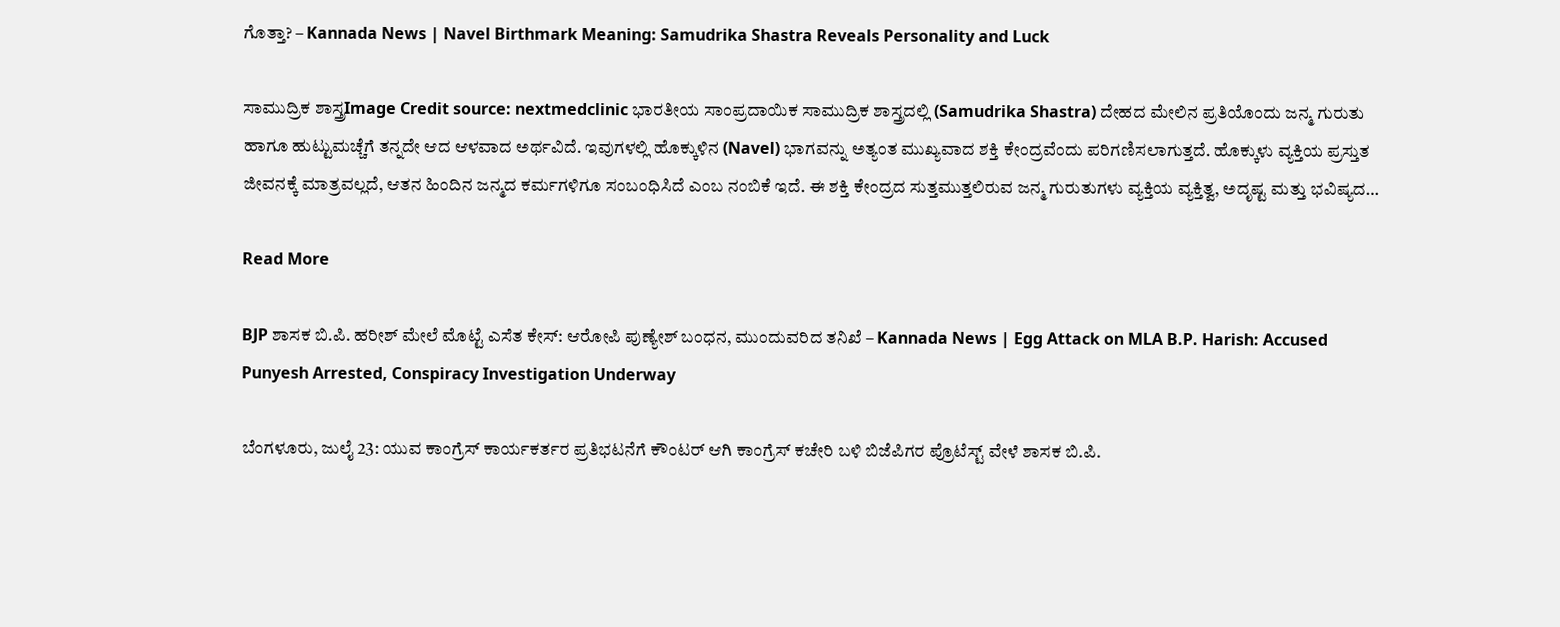ಗೊತ್ತಾ? – Kannada News | Navel Birthmark Meaning: Samudrika Shastra Reveals Personality and Luck

ಸಾಮುದ್ರಿಕ ಶಾಸ್ತ್ರImage Credit source: nextmedclinic ಭಾರತೀಯ ಸಾಂಪ್ರದಾಯಿಕ ಸಾಮುದ್ರಿಕ ಶಾಸ್ತ್ರದಲ್ಲಿ (Samudrika Shastra) ದೇಹದ ಮೇಲಿನ ಪ್ರತಿಯೊಂದು ಜನ್ಮ ಗುರುತು ಹಾಗೂ ಹುಟ್ಟುಮಚ್ಚೆಗೆ ತನ್ನದೇ ಆದ ಆಳವಾದ ಅರ್ಥವಿದೆ. ಇವುಗಳಲ್ಲಿ ಹೊಕ್ಕುಳಿನ (Navel) ಭಾಗವನ್ನು ಅತ್ಯಂತ ಮುಖ್ಯವಾದ ಶಕ್ತಿ ಕೇಂದ್ರವೆಂದು ಪರಿಗಣಿಸಲಾಗುತ್ತದೆ. ಹೊಕ್ಕುಳು ವ್ಯಕ್ತಿಯ ಪ್ರಸ್ತುತ ಜೀವನಕ್ಕೆ ಮಾತ್ರವಲ್ಲದೆ, ಆತನ ಹಿಂದಿನ ಜನ್ಮದ ಕರ್ಮಗಳಿಗೂ ಸಂಬಂಧಿಸಿದೆ ಎಂಬ ನಂಬಿಕೆ ಇದೆ. ಈ ಶಕ್ತಿ ಕೇಂದ್ರದ ಸುತ್ತಮುತ್ತಲಿರುವ ಜನ್ಮ ಗುರುತುಗಳು ವ್ಯಕ್ತಿಯ ವ್ಯಕ್ತಿತ್ವ, ಅದೃಷ್ಟ ಮತ್ತು ಭವಿಷ್ಯದ…

Read More

BJP ಶಾಸಕ ಬಿ.ಪಿ. ಹರೀಶ್ ಮೇಲೆ ಮೊಟ್ಟೆ ಎಸೆತ ಕೇಸ್: ಆರೋಪಿ ಪುಣ್ಯೇಶ್ ಬಂಧನ, ಮುಂದುವರಿದ ತನಿಖೆ – Kannada News | Egg Attack on MLA B.P. Harish: Accused Punyesh Arrested, Conspiracy Investigation Underway

ಬೆಂಗಳೂರು, ಜುಲೈ 23: ಯುವ ಕಾಂಗ್ರೆಸ್ ಕಾರ್ಯಕರ್ತರ ಪ್ರತಿಭಟನೆಗೆ ಕೌಂಟರ್ ಆಗಿ ಕಾಂಗ್ರೆಸ್ ಕಚೇರಿ ಬಳಿ ಬಿಜೆಪಿಗರ ಪ್ರೊಟೆಸ್ಟ್ ವೇಳೆ ಶಾಸಕ ಬಿ.ಪಿ.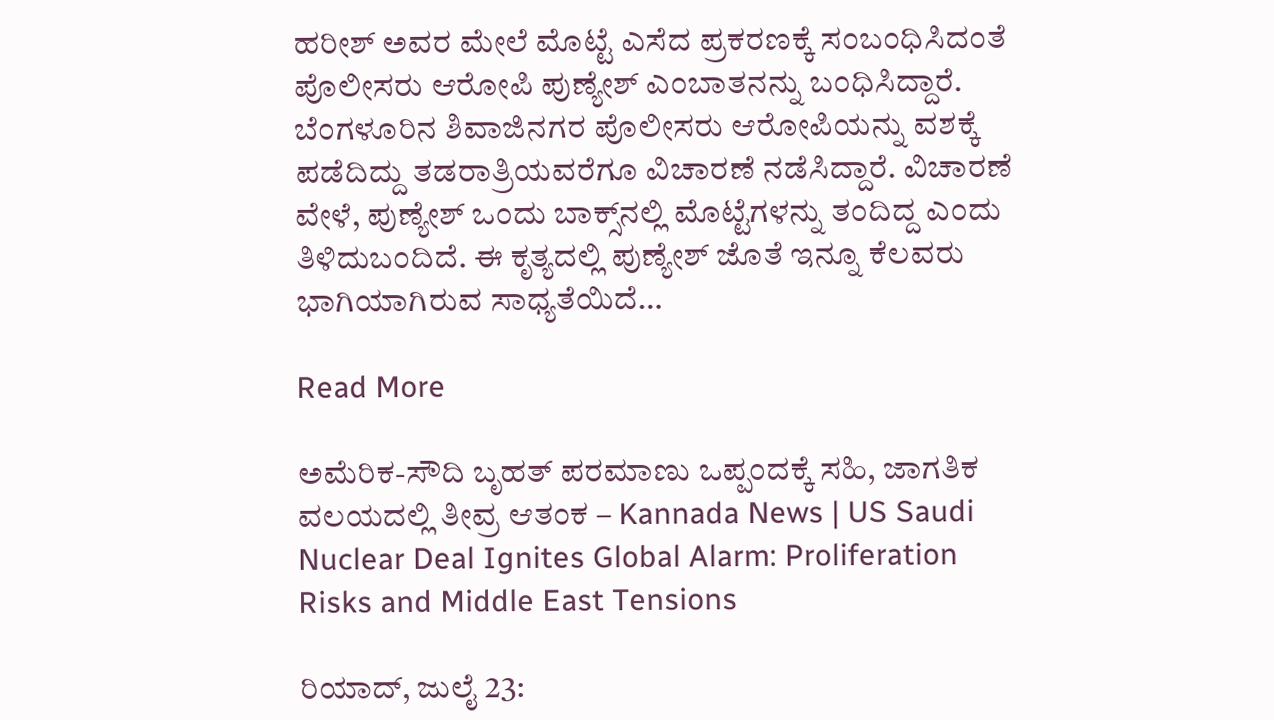ಹರೀಶ್ ಅವರ ಮೇಲೆ ಮೊಟ್ಟೆ ಎಸೆದ ಪ್ರಕರಣಕ್ಕೆ ಸಂಬಂಧಿಸಿದಂತೆ ಪೊಲೀಸರು ಆರೋಪಿ ಪುಣ್ಯೇಶ್ ಎಂಬಾತನನ್ನು ಬಂಧಿಸಿದ್ದಾರೆ. ಬೆಂಗಳೂರಿನ ಶಿವಾಜಿನಗರ ಪೊಲೀಸರು ಆರೋಪಿಯನ್ನು ವಶಕ್ಕೆ ಪಡೆದಿದ್ದು ತಡರಾತ್ರಿಯವರೆಗೂ ವಿಚಾರಣೆ ನಡೆಸಿದ್ದಾರೆ. ವಿಚಾರಣೆ ವೇಳೆ, ಪುಣ್ಯೇಶ್ ಒಂದು ಬಾಕ್ಸ್‌ನಲ್ಲಿ ಮೊಟ್ಟೆಗಳನ್ನು ತಂದಿದ್ದ ಎಂದು ತಿಳಿದುಬಂದಿದೆ. ಈ ಕೃತ್ಯದಲ್ಲಿ ಪುಣ್ಯೇಶ್ ಜೊತೆ ಇನ್ನೂ ಕೆಲವರು ಭಾಗಿಯಾಗಿರುವ ಸಾಧ್ಯತೆಯಿದೆ…

Read More

ಅಮೆರಿಕ-ಸೌದಿ ಬೃಹತ್ ಪರಮಾಣು ಒಪ್ಪಂದಕ್ಕೆ ಸಹಿ, ಜಾಗತಿಕ ವಲಯದಲ್ಲಿ ತೀವ್ರ ಆತಂಕ – Kannada News | US Saudi Nuclear Deal Ignites Global Alarm: Proliferation Risks and Middle East Tensions

ರಿಯಾದ್, ಜುಲೈ 23: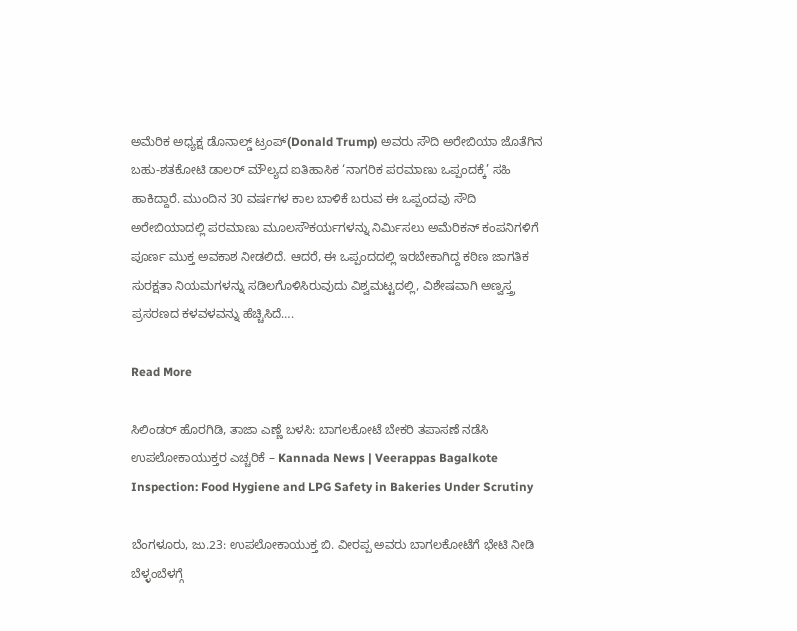ಅಮೆರಿಕ ಅಧ್ಯಕ್ಷ ಡೊನಾಲ್ಡ್ ಟ್ರಂಪ್(Donald Trump) ಅವರು ಸೌದಿ ಅರೇಬಿಯಾ ಜೊತೆಗಿನ ಬಹು-ಶತಕೋಟಿ ಡಾಲರ್ ಮೌಲ್ಯದ ಐತಿಹಾಸಿಕ ‘ನಾಗರಿಕ ಪರಮಾಣು ಒಪ್ಪಂದಕ್ಕೆ’ ಸಹಿ ಹಾಕಿದ್ದಾರೆ. ಮುಂದಿನ 30 ವರ್ಷಗಳ ಕಾಲ ಬಾಳಿಕೆ ಬರುವ ಈ ಒಪ್ಪಂದವು ಸೌದಿ ಅರೇಬಿಯಾದಲ್ಲಿ ಪರಮಾಣು ಮೂಲಸೌಕರ್ಯಗಳನ್ನು ನಿರ್ಮಿಸಲು ಅಮೆರಿಕನ್ ಕಂಪನಿಗಳಿಗೆ ಪೂರ್ಣ ಮುಕ್ತ ಅವಕಾಶ ನೀಡಲಿದೆ. ಆದರೆ, ಈ ಒಪ್ಪಂದದಲ್ಲಿ ಇರಬೇಕಾಗಿದ್ದ ಕಠಿಣ ಜಾಗತಿಕ ಸುರಕ್ಷತಾ ನಿಯಮಗಳನ್ನು ಸಡಿಲಗೊಳಿಸಿರುವುದು ವಿಶ್ವಮಟ್ಟದಲ್ಲಿ, ವಿಶೇಷವಾಗಿ ಅಣ್ವಸ್ತ್ರ ಪ್ರಸರಣದ ಕಳವಳವನ್ನು ಹೆಚ್ಚಿಸಿದೆ….

Read More

ಸಿಲಿಂಡರ್ ಹೊರಗಿಡಿ, ತಾಜಾ ಎಣ್ಣೆ ಬಳಸಿ: ಬಾಗಲಕೋಟೆ ಬೇಕರಿ ತಪಾಸಣೆ ನಡೆಸಿ ಉಪಲೋಕಾಯುಕ್ತರ ಎಚ್ಚರಿಕೆ – Kannada News | Veerappas Bagalkote Inspection: Food Hygiene and LPG Safety in Bakeries Under Scrutiny

ಬೆಂಗಳೂರು, ಜು.23: ಉಪಲೋಕಾಯುಕ್ತ ಬಿ. ವೀರಪ್ಪ ಅವರು ಬಾಗಲಕೋಟೆಗೆ ಭೇಟಿ ನೀಡಿ ಬೆಳ್ಳಂಬೆಳಗ್ಗೆ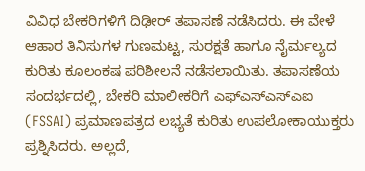ವಿವಿಧ ಬೇಕರಿಗಳಿಗೆ ದಿಢೀರ್ ತಪಾಸಣೆ ನಡೆಸಿದರು. ಈ ವೇಳೆ ಆಹಾರ ತಿನಿಸುಗಳ ಗುಣಮಟ್ಟ, ಸುರಕ್ಷತೆ ಹಾಗೂ ನೈರ್ಮಲ್ಯದ ಕುರಿತು ಕೂಲಂಕಷ ಪರಿಶೀಲನೆ ನಡೆಸಲಾಯಿತು. ತಪಾಸಣೆಯ ಸಂದರ್ಭದಲ್ಲಿ, ಬೇಕರಿ ಮಾಲೀಕರಿಗೆ ಎಫ್‌ಎಸ್‌ಎಸ್‌ಎಐ (FSSAI) ಪ್ರಮಾಣಪತ್ರದ ಲಭ್ಯತೆ ಕುರಿತು ಉಪಲೋಕಾಯುಕ್ತರು ಪ್ರಶ್ನಿಸಿದರು. ಅಲ್ಲದೆ,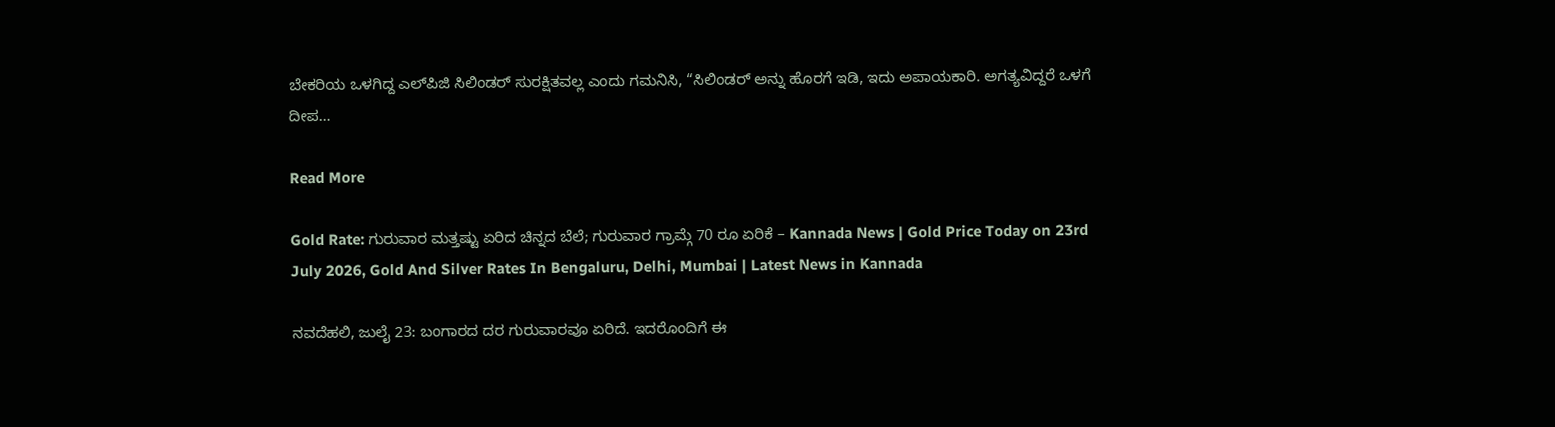ಬೇಕರಿಯ ಒಳಗಿದ್ದ ಎಲ್‌ಪಿಜಿ ಸಿಲಿಂಡರ್ ಸುರಕ್ಷಿತವಲ್ಲ ಎಂದು ಗಮನಿಸಿ, “ಸಿಲಿಂಡರ್ ಅನ್ನು ಹೊರಗೆ ಇಡಿ, ಇದು ಅಪಾಯಕಾರಿ. ಅಗತ್ಯವಿದ್ದರೆ ಒಳಗೆ ದೀಪ…

Read More

Gold Rate: ಗುರುವಾರ ಮತ್ತಷ್ಟು ಏರಿದ ಚಿನ್ನದ ಬೆಲೆ; ಗುರುವಾರ ಗ್ರಾಮ್ಗೆ 70 ರೂ ಏರಿಕೆ – Kannada News | Gold Price Today on 23rd July 2026, Gold And Silver Rates In Bengaluru, Delhi, Mumbai | Latest News in Kannada

ನವದೆಹಲಿ, ಜುಲೈ 23: ಬಂಗಾರದ ದರ ಗುರುವಾರವೂ ಏರಿದೆ. ಇದರೊಂದಿಗೆ ಈ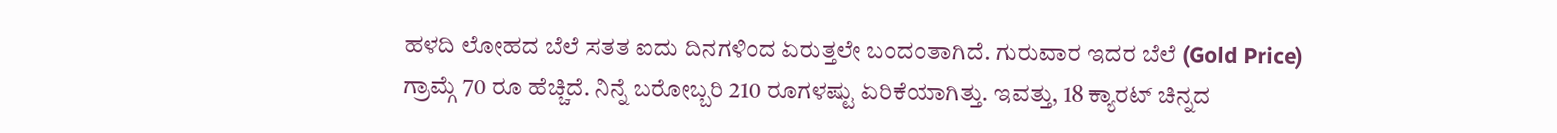ಹಳದಿ ಲೋಹದ ಬೆಲೆ ಸತತ ಐದು ದಿನಗಳಿಂದ ಏರುತ್ತಲೇ ಬಂದಂತಾಗಿದೆ. ಗುರುವಾರ ಇದರ ಬೆಲೆ (Gold Price) ಗ್ರಾಮ್ಗೆ 70 ರೂ ಹೆಚ್ಚಿದೆ. ನಿನ್ನೆ ಬರೋಬ್ಬರಿ 210 ರೂಗಳಷ್ಟು ಏರಿಕೆಯಾಗಿತ್ತು. ಇವತ್ತು, 18 ಕ್ಯಾರಟ್ ಚಿನ್ನದ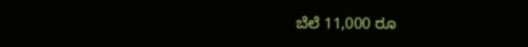ಬೆಲೆ 11,000 ರೂ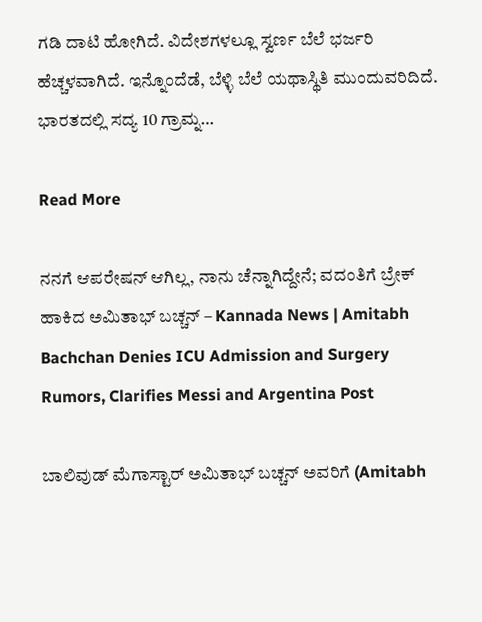ಗಡಿ ದಾಟಿ ಹೋಗಿದೆ. ವಿದೇಶಗಳಲ್ಲೂ ಸ್ವರ್ಣ ಬೆಲೆ ಭರ್ಜರಿ ಹೆಚ್ಚಳವಾಗಿದೆ. ಇನ್ನೊಂದೆಡೆ, ಬೆಳ್ಳಿ ಬೆಲೆ ಯಥಾಸ್ಥಿತಿ ಮುಂದುವರಿದಿದೆ. ಭಾರತದಲ್ಲಿ ಸದ್ಯ 10 ಗ್ರಾಮ್ನ…

Read More

ನನಗೆ ಆಪರೇಷನ್ ಆಗಿಲ್ಲ, ನಾನು ಚೆನ್ನಾಗಿದ್ದೇನೆ; ವದಂತಿಗೆ ಬ್ರೇಕ್ ಹಾಕಿದ ಅಮಿತಾಭ್ ಬಚ್ಚನ್ – Kannada News | Amitabh Bachchan Denies ICU Admission and Surgery Rumors, Clarifies Messi and Argentina Post

ಬಾಲಿವುಡ್ ಮೆಗಾಸ್ಟಾರ್ ಅಮಿತಾಭ್ ಬಚ್ಚನ್ ಅವರಿಗೆ (Amitabh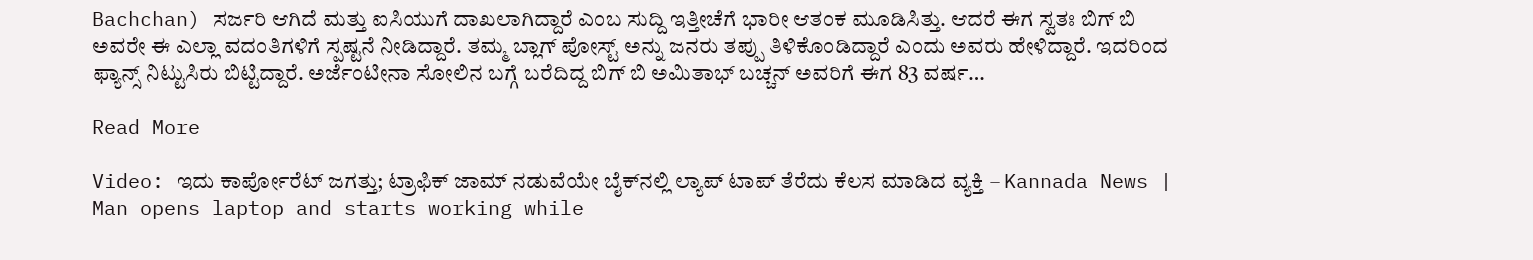Bachchan) ಸರ್ಜರಿ ಆಗಿದೆ ಮತ್ತು ಐಸಿಯುಗೆ ದಾಖಲಾಗಿದ್ದಾರೆ ಎಂಬ ಸುದ್ದಿ ಇತ್ತೀಚೆಗೆ ಭಾರೀ ಆತಂಕ ಮೂಡಿಸಿತ್ತು. ಆದರೆ ಈಗ ಸ್ವತಃ ಬಿಗ್ ಬಿ ಅವರೇ ಈ ಎಲ್ಲಾ ವದಂತಿಗಳಿಗೆ ಸ್ಪಷ್ಟನೆ ನೀಡಿದ್ದಾರೆ. ತಮ್ಮ ಬ್ಲಾಗ್ ಪೋಸ್ಟ್ ಅನ್ನು ಜನರು ತಪ್ಪು ತಿಳಿಕೊಂಡಿದ್ದಾರೆ ಎಂದು ಅವರು ಹೇಳಿದ್ದಾರೆ. ಇದರಿಂದ ಫ್ಯಾನ್ಸ್ ನಿಟ್ಟುಸಿರು ಬಿಟ್ಟಿದ್ದಾರೆ. ಅರ್ಜೆಂಟೀನಾ ಸೋಲಿನ ಬಗ್ಗೆ ಬರೆದಿದ್ದ ಬಿಗ್ ಬಿ ಅಮಿತಾಭ್ ಬಚ್ಚನ್ ಅವರಿಗೆ ಈಗ 83 ವರ್ಷ…

Read More

Video: ಇದು ಕಾರ್ಪೋರೆಟ್ ಜಗತ್ತು; ಟ್ರಾಫಿಕ್ ಜಾಮ್‌ ನಡುವೆಯೇ ಬೈಕ್‌ನಲ್ಲಿ ಲ್ಯಾಪ್ ಟಾಪ್ ತೆರೆದು ಕೆಲಸ ಮಾಡಿದ ವ್ಯಕ್ತಿ – Kannada News | Man opens laptop and starts working while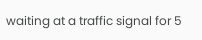waiting at a traffic signal for 5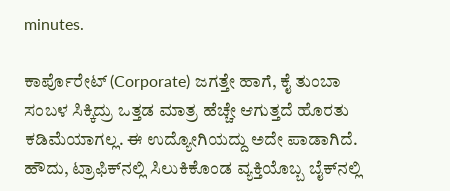minutes.

ಕಾರ್ಪೊರೇಟ್ (Corporate) ಜಗತ್ತೇ ಹಾಗೆ, ಕೈ ತುಂಬಾ ಸಂಬಳ ಸಿಕ್ಕಿದ್ರು ಒತ್ತಡ ಮಾತ್ರ ಹೆಚ್ಚೇ ಆಗುತ್ತದೆ ಹೊರತು ಕಡಿಮೆಯಾಗಲ್ಲ. ಈ ಉದ್ಯೋಗಿಯದ್ದು ಅದೇ ಪಾಡಾಗಿದೆ. ಹೌದು, ಟ್ರಾಫಿಕ್‌ನಲ್ಲಿ ಸಿಲುಕಿಕೊಂಡ ವ್ಯಕ್ತಿಯೊಬ್ಬ ಬೈಕ್‌ನಲ್ಲಿ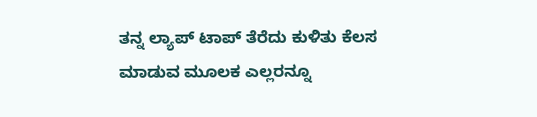ತನ್ನ ಲ್ಯಾಪ್ ಟಾಪ್ ತೆರೆದು ಕುಳಿತು ಕೆಲಸ ಮಾಡುವ ಮೂಲಕ ಎಲ್ಲರನ್ನೂ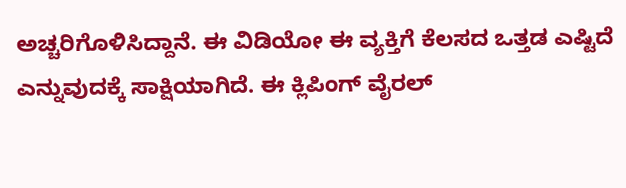ಅಚ್ಚರಿಗೊಳಿಸಿದ್ದಾನೆ. ಈ ವಿಡಿಯೋ ಈ ವ್ಯಕ್ತಿಗೆ ಕೆಲಸದ ಒತ್ತಡ ಎಷ್ಟಿದೆ ಎನ್ನುವುದಕ್ಕೆ ಸಾಕ್ಷಿಯಾಗಿದೆ. ಈ ಕ್ಲಿಪಿಂಗ್ ವೈರಲ್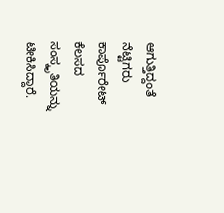ಆಗುತ್ತಿದ್ದಂತೆ ನೆಟ್ಟಿಗರು ಕಾರ್ಪೊರೇಟ್ ಕೆಲಸದ ಸಂಸ್ಕೃತಿಯನ್ನು ಟೀಕಿಸಿದ್ದಾರೆ.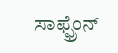ಸಾಫ್ಫ್ರೆಂನ್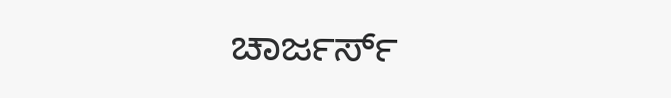ಚಾರ್ಜರ್ಸ್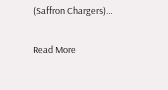(Saffron Chargers)…

Read More